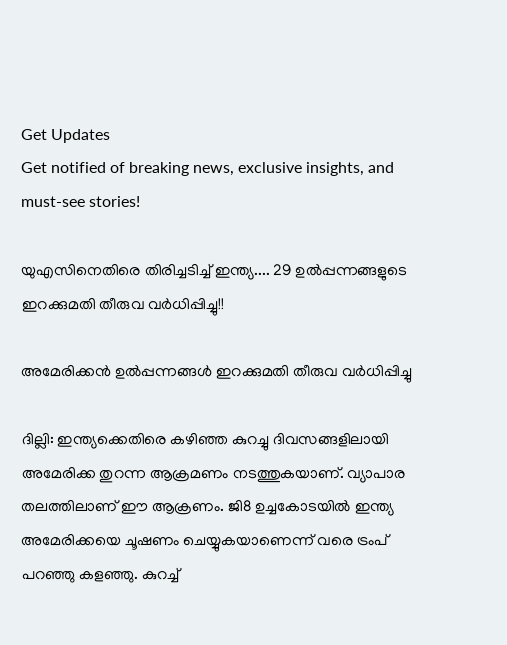Get Updates
Get notified of breaking news, exclusive insights, and must-see stories!

യുഎസിനെതിരെ തിരിച്ചടിച്ച് ഇന്ത്യ.... 29 ഉല്‍പ്പന്നങ്ങളുടെ ഇറക്കുമതി തീരുവ വര്‍ധിപ്പിച്ചു!!

അമേരിക്കന്‍ ഉല്‍പ്പന്നങ്ങള്‍ ഇറക്കുമതി തീരുവ വര്‍ധിപ്പിച്ചു

ദില്ലി: ഇന്ത്യക്കെതിരെ കഴിഞ്ഞ കുറച്ചു ദിവസങ്ങളിലായി അമേരിക്ക തുറന്ന ആക്രമണം നടത്തുകയാണ്. വ്യാപാര തലത്തിലാണ് ഈ ആക്രണം. ജി8 ഉച്ചകോടയില്‍ ഇന്ത്യ അമേരിക്കയെ ചൂഷണം ചെയ്യുകയാണെന്ന് വരെ ട്രംപ് പറഞ്ഞു കളഞ്ഞു. കുറച്ച്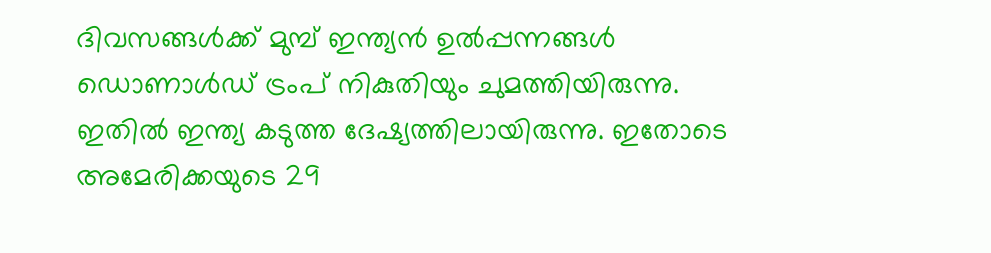ദിവസങ്ങള്‍ക്ക് മുമ്പ് ഇന്ത്യന്‍ ഉല്‍പ്പന്നങ്ങള്‍ ഡൊണാള്‍ഡ് ട്രംപ് നികുതിയും ചുമത്തിയിരുന്നു. ഇതില്‍ ഇന്ത്യ കടുത്ത ദേഷ്യത്തിലായിരുന്നു. ഇതോടെ അമേരിക്കയുടെ 29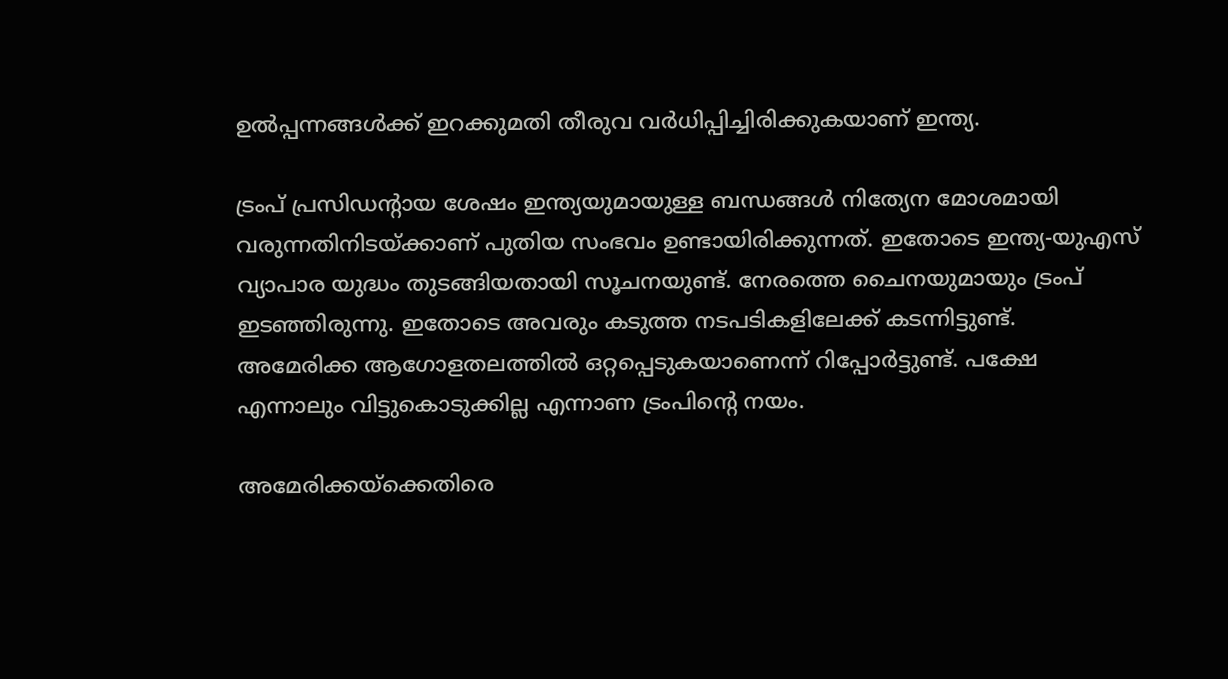ഉല്‍പ്പന്നങ്ങള്‍ക്ക് ഇറക്കുമതി തീരുവ വര്‍ധിപ്പിച്ചിരിക്കുകയാണ് ഇന്ത്യ.

ട്രംപ് പ്രസിഡന്റായ ശേഷം ഇന്ത്യയുമായുള്ള ബന്ധങ്ങള്‍ നിത്യേന മോശമായി വരുന്നതിനിടയ്ക്കാണ് പുതിയ സംഭവം ഉണ്ടായിരിക്കുന്നത്. ഇതോടെ ഇന്ത്യ-യുഎസ് വ്യാപാര യുദ്ധം തുടങ്ങിയതായി സൂചനയുണ്ട്. നേരത്തെ ചൈനയുമായും ട്രംപ് ഇടഞ്ഞിരുന്നു. ഇതോടെ അവരും കടുത്ത നടപടികളിലേക്ക് കടന്നിട്ടുണ്ട്. അമേരിക്ക ആഗോളതലത്തില്‍ ഒറ്റപ്പെടുകയാണെന്ന് റിപ്പോര്‍ട്ടുണ്ട്. പക്ഷേ എന്നാലും വിട്ടുകൊടുക്കില്ല എന്നാണ ട്രംപിന്‍റെ നയം.

അമേരിക്കയ്‌ക്കെതിരെ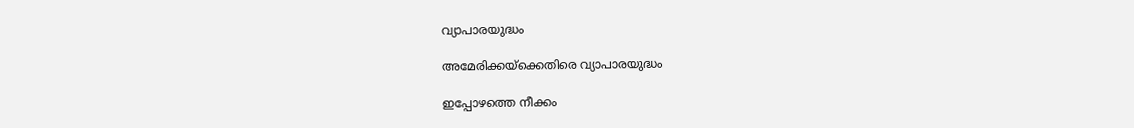വ്യാപാരയുദ്ധം

അമേരിക്കയ്‌ക്കെതിരെ വ്യാപാരയുദ്ധം

ഇപ്പോഴത്തെ നീക്കം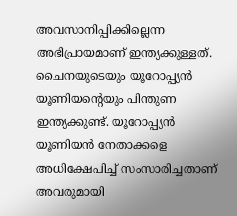അവസാനിപ്പിക്കില്ലെന്ന അഭിപ്രായമാണ് ഇന്ത്യക്കുള്ളത്. ചൈനയുടെയും യൂറോപ്പ്യന്‍ യൂണിയന്റെയും പിന്തുണ ഇന്ത്യക്കുണ്ട്. യൂറോപ്പ്യന്‍ യൂണിയന്‍ നേതാക്കളെ അധിക്ഷേപിച്ച് സംസാരിച്ചതാണ് അവരുമായി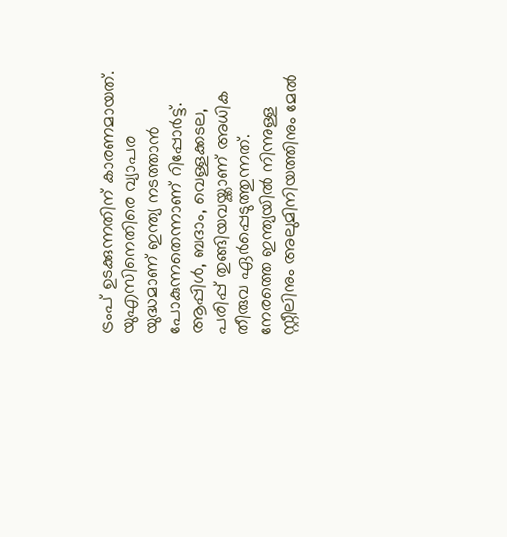ട്രംപ് ഉടക്കുന്നതിന് കാരണമായത്. യുഎസിനെതിരെ വ്യാപര യുദ്ധമാണ് ഇന്ത്യ നടത്താന്‍ പോകുന്നതെന്നാണ് റിപ്പോര്‍ട്ട്. ആപ്പിള്‍, ബദാം, വെള്ളക്കടല, പരിപ്പ് തുങ്ങിയവയ്ക്കാണ് അധിക തീരുവ ഏര്‍പ്പെടുത്തുന്നത്. നേരത്തെ ഇന്ത്യയില്‍ നിന്നുള്ള സ്റ്റീലിനും അലുമിനിയത്തിനും മേല്‍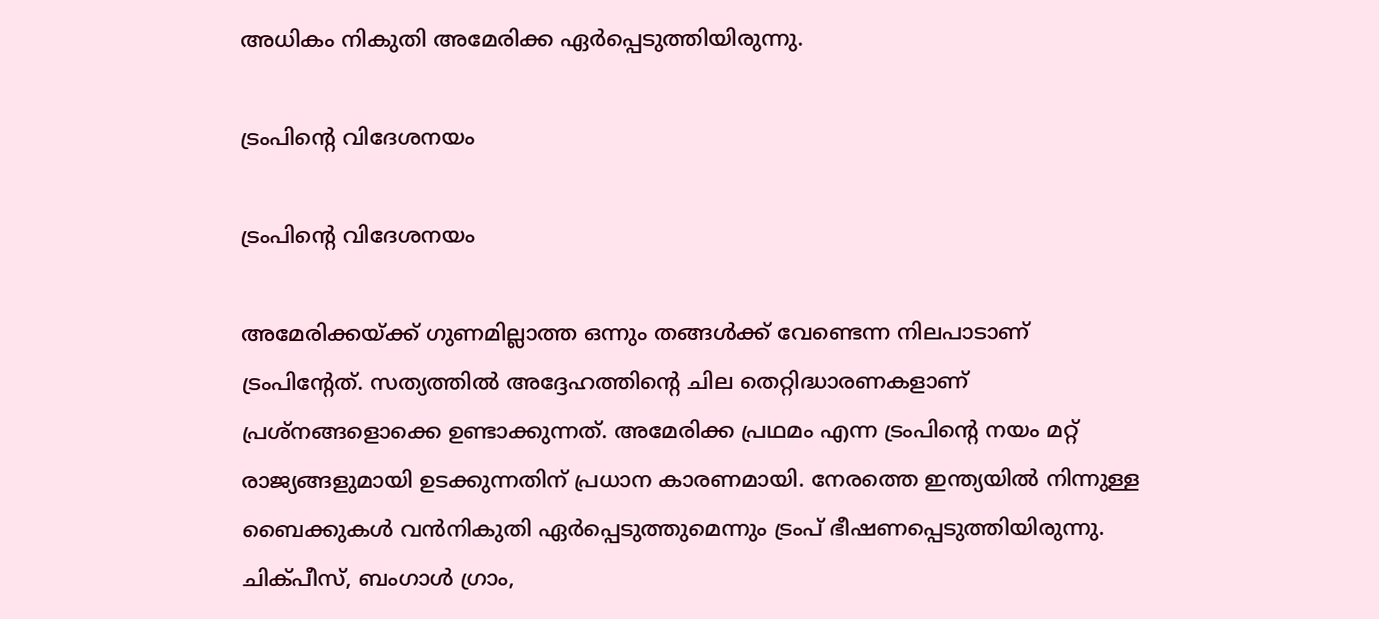അധികം നികുതി അമേരിക്ക ഏര്‍പ്പെടുത്തിയിരുന്നു.

ട്രംപിന്റെ വിദേശനയം

ട്രംപിന്റെ വിദേശനയം

അമേരിക്കയ്ക്ക് ഗുണമില്ലാത്ത ഒന്നും തങ്ങള്‍ക്ക് വേണ്ടെന്ന നിലപാടാണ് ട്രംപിന്റേത്. സത്യത്തില്‍ അദ്ദേഹത്തിന്റെ ചില തെറ്റിദ്ധാരണകളാണ് പ്രശ്‌നങ്ങളൊക്കെ ഉണ്ടാക്കുന്നത്. അമേരിക്ക പ്രഥമം എന്ന ട്രംപിന്റെ നയം മറ്റ് രാജ്യങ്ങളുമായി ഉടക്കുന്നതിന് പ്രധാന കാരണമായി. നേരത്തെ ഇന്ത്യയില്‍ നിന്നുള്ള ബൈക്കുകള്‍ വന്‍നികുതി ഏര്‍പ്പെടുത്തുമെന്നും ട്രംപ് ഭീഷണപ്പെടുത്തിയിരുന്നു. ചിക്പീസ്, ബംഗാള്‍ ഗ്രാം,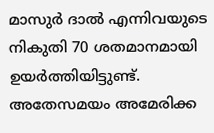മാസുര്‍ ദാല്‍ എന്നിവയുടെ നികുതി 70 ശതമാനമായി ഉയര്‍ത്തിയിട്ടുണ്ട്. അതേസമയം അമേരിക്ക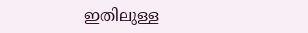ഇതിലുള്ള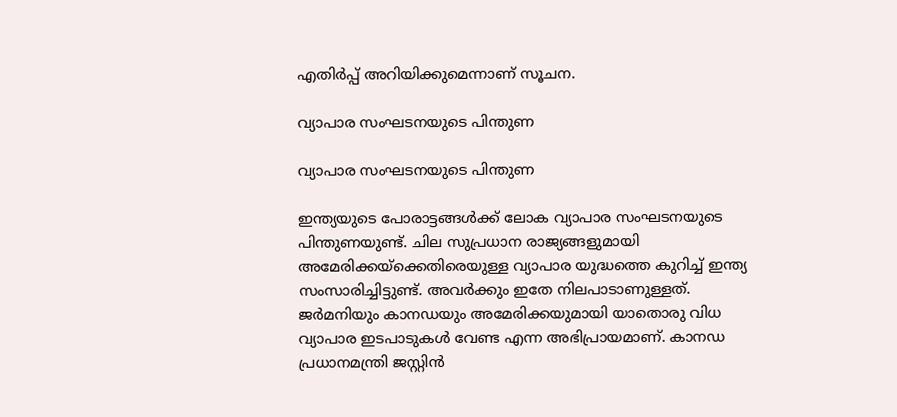എതിര്‍പ്പ് അറിയിക്കുമെന്നാണ് സൂചന.

വ്യാപാര സംഘടനയുടെ പിന്തുണ

വ്യാപാര സംഘടനയുടെ പിന്തുണ

ഇന്ത്യയുടെ പോരാട്ടങ്ങള്‍ക്ക് ലോക വ്യാപാര സംഘടനയുടെ പിന്തുണയുണ്ട്. ചില സുപ്രധാന രാജ്യങ്ങളുമായി അമേരിക്കയ്‌ക്കെതിരെയുള്ള വ്യാപാര യുദ്ധത്തെ കുറിച്ച് ഇന്ത്യ സംസാരിച്ചിട്ടുണ്ട്. അവര്‍ക്കും ഇതേ നിലപാടാണുള്ളത്. ജര്‍മനിയും കാനഡയും അമേരിക്കയുമായി യാതൊരു വിധ വ്യാപാര ഇടപാടുകള്‍ വേണ്ട എന്ന അഭിപ്രായമാണ്. കാനഡ പ്രധാനമന്ത്രി ജസ്റ്റിന്‍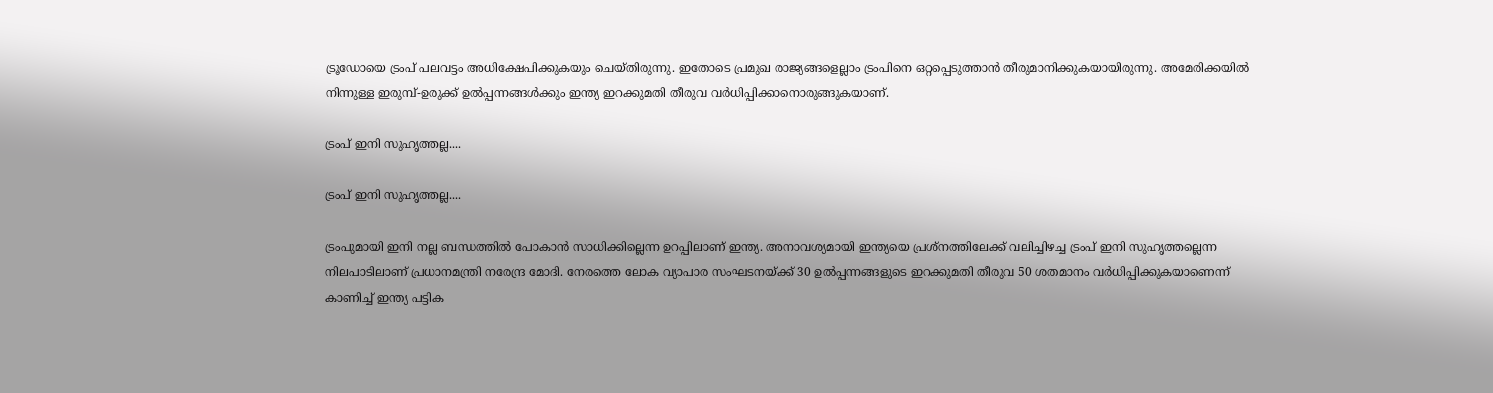ട്രൂഡോയെ ട്രംപ് പലവട്ടം അധിക്ഷേപിക്കുകയും ചെയ്തിരുന്നു. ഇതോടെ പ്രമുഖ രാജ്യങ്ങളെല്ലാം ട്രംപിനെ ഒറ്റപ്പെടുത്താന്‍ തീരുമാനിക്കുകയായിരുന്നു. അമേരിക്കയില്‍ നിന്നുള്ള ഇരുമ്പ്-ഉരുക്ക് ഉല്‍പ്പന്നങ്ങള്‍ക്കും ഇന്ത്യ ഇറക്കുമതി തീരുവ വര്‍ധിപ്പിക്കാനൊരുങ്ങുകയാണ്.

ട്രംപ് ഇനി സുഹൃത്തല്ല....

ട്രംപ് ഇനി സുഹൃത്തല്ല....

ട്രംപുമായി ഇനി നല്ല ബന്ധത്തില്‍ പോകാന്‍ സാധിക്കില്ലെന്ന ഉറപ്പിലാണ് ഇന്ത്യ. അനാവശ്യമായി ഇന്ത്യയെ പ്രശ്‌നത്തിലേക്ക് വലിച്ചിഴച്ച ട്രംപ് ഇനി സുഹൃത്തല്ലെന്ന നിലപാടിലാണ് പ്രധാനമന്ത്രി നരേന്ദ്ര മോദി. നേരത്തെ ലോക വ്യാപാര സംഘടനയ്ക്ക് 30 ഉല്‍പ്പന്നങ്ങളുടെ ഇറക്കുമതി തീരുവ 50 ശതമാനം വര്‍ധിപ്പിക്കുകയാണെന്ന് കാണിച്ച് ഇന്ത്യ പട്ടിക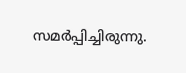സമര്‍പ്പിച്ചിരുന്നു.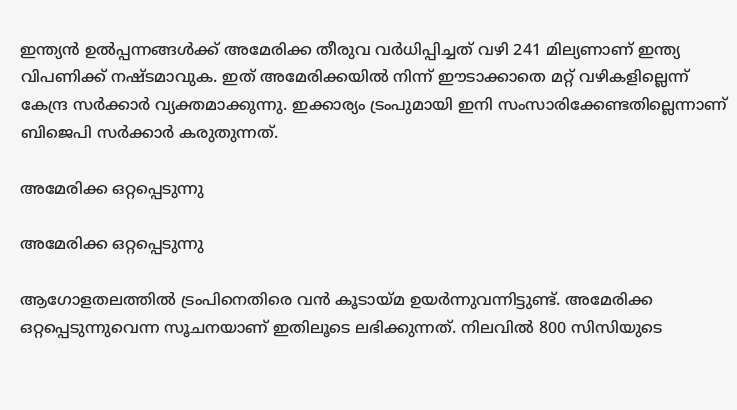ഇന്ത്യന്‍ ഉല്‍പ്പന്നങ്ങള്‍ക്ക് അമേരിക്ക തീരുവ വര്‍ധിപ്പിച്ചത് വഴി 241 മില്യണാണ് ഇന്ത്യ വിപണിക്ക് നഷ്ടമാവുക. ഇത് അമേരിക്കയില്‍ നിന്ന് ഈടാക്കാതെ മറ്റ് വഴികളില്ലെന്ന് കേന്ദ്ര സര്‍ക്കാര്‍ വ്യക്തമാക്കുന്നു. ഇക്കാര്യം ട്രംപുമായി ഇനി സംസാരിക്കേണ്ടതില്ലെന്നാണ് ബിജെപി സര്‍ക്കാര്‍ കരുതുന്നത്.

അമേരിക്ക ഒറ്റപ്പെടുന്നു

അമേരിക്ക ഒറ്റപ്പെടുന്നു

ആഗോളതലത്തില്‍ ട്രംപിനെതിരെ വന്‍ കൂടായ്മ ഉയര്‍ന്നുവന്നിട്ടുണ്ട്. അമേരിക്ക ഒറ്റപ്പെടുന്നുവെന്ന സൂചനയാണ് ഇതിലൂടെ ലഭിക്കുന്നത്. നിലവില്‍ 800 സിസിയുടെ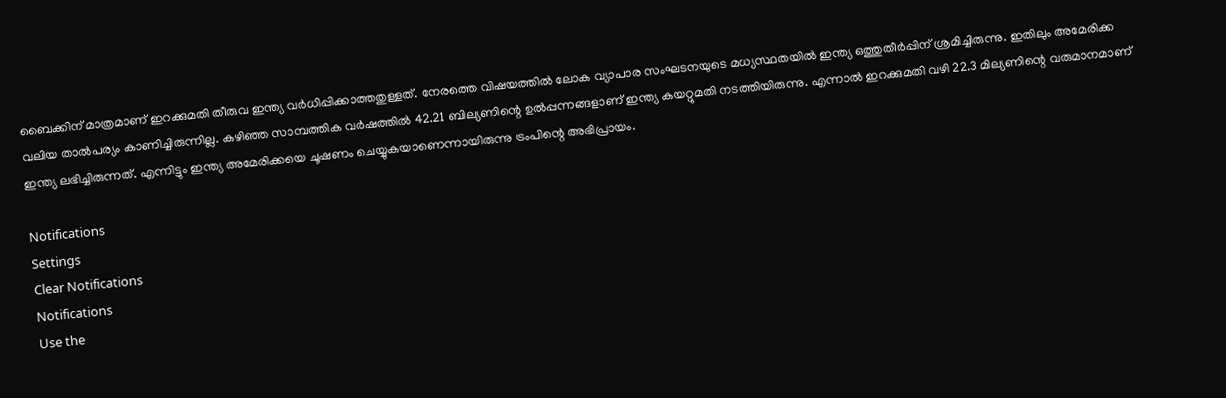ബൈക്കിന് മാത്രമാണ് ഇറക്കുമതി തീരുവ ഇന്ത്യ വര്‍ധിപ്പിക്കാത്തതുള്ളത്. നേരത്തെ വിഷയത്തില്‍ ലോക വ്യാപാര സംഘടനയുടെ മധ്യസ്ഥതയില്‍ ഇന്ത്യ ഒത്തുതീര്‍പ്പിന് ശ്രമിച്ചിരുന്നു. ഇതിലും അമേരിക്ക വലിയ താല്‍പര്യം കാണിച്ചിരുന്നില്ല. കഴിഞ്ഞ സാമ്പത്തിക വര്‍ഷത്തില്‍ 42.21 ബില്യണിന്റെ ഉല്‍പ്പന്നങ്ങളാണ് ഇന്ത്യ കയറ്റുമതി നടത്തിയിരുന്നു. എന്നാല്‍ ഇറക്കുമതി വഴി 22.3 മില്യണിന്റെ വരുമാനമാണ് ഇന്ത്യ ലഭിച്ചിരുന്നത്. എന്നിട്ടും ഇന്ത്യ അമേരിക്കയെ ചൂഷണം ചെയ്യുകയാണെന്നായിരുന്നു ട്രംപിന്റെ അഭിപ്രായം.

Notifications
Settings
Clear Notifications
Notifications
Use the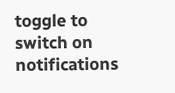toggle to switch on notifications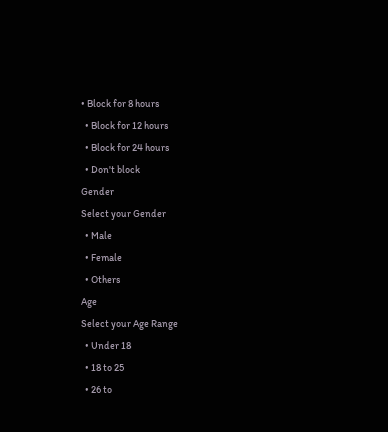• Block for 8 hours
  • Block for 12 hours
  • Block for 24 hours
  • Don't block
Gender
Select your Gender
  • Male
  • Female
  • Others
Age
Select your Age Range
  • Under 18
  • 18 to 25
  • 26 to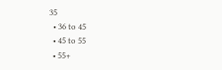35
  • 36 to 45
  • 45 to 55
  • 55+